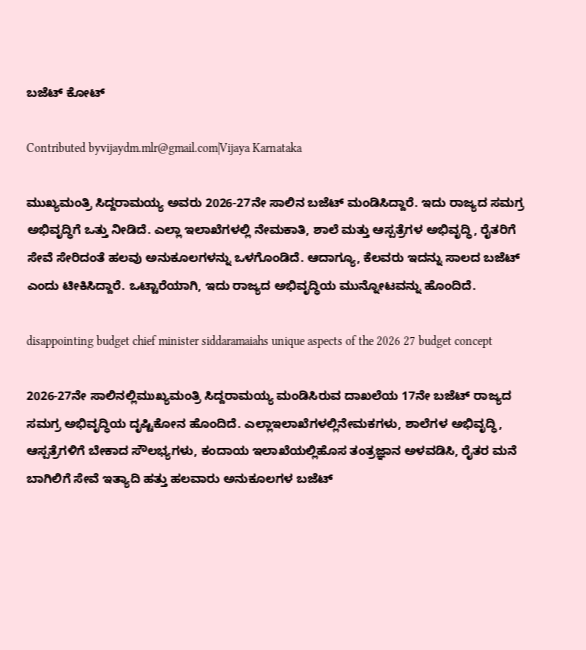ಬಜೆಟ್ ಕೋಟ್

Contributed byvijaydm.mlr@gmail.com|Vijaya Karnataka

ಮುಖ್ಯಮಂತ್ರಿ ಸಿದ್ದರಾಮಯ್ಯ ಅವರು 2026-27ನೇ ಸಾಲಿನ ಬಜೆಟ್ ಮಂಡಿಸಿದ್ದಾರೆ. ಇದು ರಾಜ್ಯದ ಸಮಗ್ರ ಅಭಿವೃದ್ಧಿಗೆ ಒತ್ತು ನೀಡಿದೆ. ಎಲ್ಲಾ ಇಲಾಖೆಗಳಲ್ಲಿ ನೇಮಕಾತಿ, ಶಾಲೆ ಮತ್ತು ಆಸ್ಪತ್ರೆಗಳ ಅಭಿವೃದ್ಧಿ, ರೈತರಿಗೆ ಸೇವೆ ಸೇರಿದಂತೆ ಹಲವು ಅನುಕೂಲಗಳನ್ನು ಒಳಗೊಂಡಿದೆ. ಆದಾಗ್ಯೂ, ಕೆಲವರು ಇದನ್ನು ಸಾಲದ ಬಜೆಟ್ ಎಂದು ಟೀಕಿಸಿದ್ದಾರೆ. ಒಟ್ಟಾರೆಯಾಗಿ, ಇದು ರಾಜ್ಯದ ಅಭಿವೃದ್ಧಿಯ ಮುನ್ನೋಟವನ್ನು ಹೊಂದಿದೆ.

disappointing budget chief minister siddaramaiahs unique aspects of the 2026 27 budget concept

2026-27ನೇ ಸಾಲಿನಲ್ಲಿಮುಖ್ಯಮಂತ್ರಿ ಸಿದ್ದರಾಮಯ್ಯ ಮಂಡಿಸಿರುವ ದಾಖಲೆಯ 17ನೇ ಬಜೆಟ್ ರಾಜ್ಯದ ಸಮಗ್ರ ಅಭಿವೃದ್ಧಿಯ ದೃಷ್ಟಿಕೋನ ಹೊಂದಿದೆ. ಎಲ್ಲಾಇಲಾಖೆಗಳಲ್ಲಿನೇಮಕಗಳು, ಶಾಲೆಗಳ ಅಭಿವೃದ್ಧಿ, ಆಸ್ಪತ್ರೆಗಳಿಗೆ ಬೇಕಾದ ಸೌಲಭ್ಯಗಳು, ಕಂದಾಯ ಇಲಾಖೆಯಲ್ಲಿಹೊಸ ತಂತ್ರಜ್ಞಾನ ಅಳವಡಿಸಿ, ರೈತರ ಮನೆ ಬಾಗಿಲಿಗೆ ಸೇವೆ ಇತ್ಯಾದಿ ಹತ್ತು ಹಲವಾರು ಅನುಕೂಲಗಳ ಬಜೆಟ್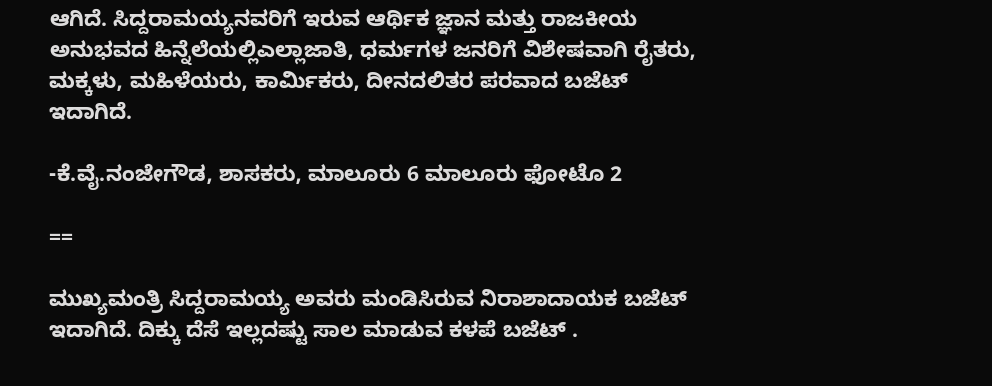ಆಗಿದೆ. ಸಿದ್ದರಾಮಯ್ಯನವರಿಗೆ ಇರುವ ಆರ್ಥಿಕ ಜ್ಞಾನ ಮತ್ತು ರಾಜಕೀಯ ಅನುಭವದ ಹಿನ್ನೆಲೆಯಲ್ಲಿಎಲ್ಲಾಜಾತಿ, ಧರ್ಮಗಳ ಜನರಿಗೆ ವಿಶೇಷವಾಗಿ ರೈತರು, ಮಕ್ಕಳು, ಮಹಿಳೆಯರು, ಕಾರ್ಮಿಕರು, ದೀನದಲಿತರ ಪರವಾದ ಬಜೆಟ್ ಇದಾಗಿದೆ.

-ಕೆ.ವೈ.ನಂಜೇಗೌಡ, ಶಾಸಕರು, ಮಾಲೂರು 6 ಮಾಲೂರು ಫೋಟೊ 2

==

ಮುಖ್ಯಮಂತ್ರಿ ಸಿದ್ದರಾಮಯ್ಯ ಅವರು ಮಂಡಿಸಿರುವ ನಿರಾಶಾದಾಯಕ ಬಜೆಟ್ ಇದಾಗಿದೆ. ದಿಕ್ಕು ದೆಸೆ ಇಲ್ಲದಷ್ಟು ಸಾಲ ಮಾಡುವ ಕಳಪೆ ಬಜೆಟ್ .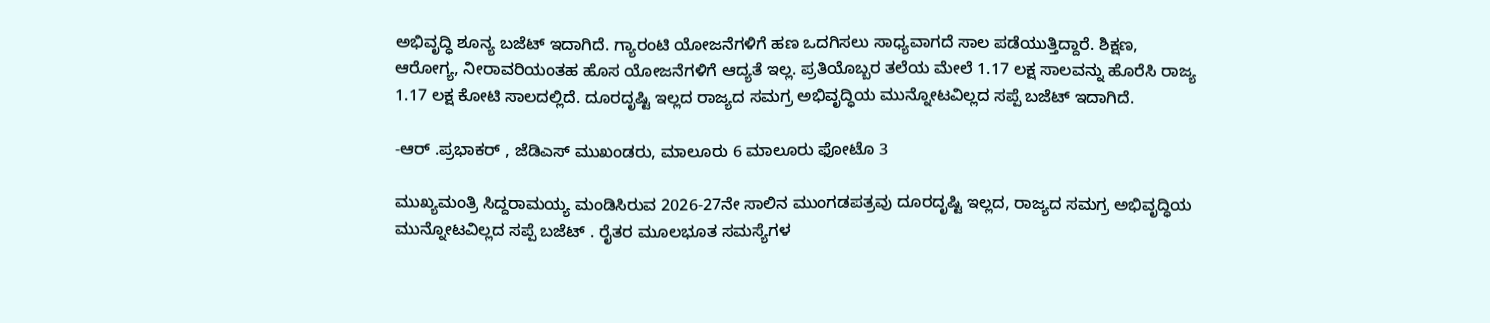ಅಭಿವೃದ್ಧಿ ಶೂನ್ಯ ಬಜೆಟ್ ಇದಾಗಿದೆ. ಗ್ಯಾರಂಟಿ ಯೋಜನೆಗಳಿಗೆ ಹಣ ಒದಗಿಸಲು ಸಾಧ್ಯವಾಗದೆ ಸಾಲ ಪಡೆಯುತ್ತಿದ್ದಾರೆ. ಶಿಕ್ಷಣ, ಆರೋಗ್ಯ, ನೀರಾವರಿಯಂತಹ ಹೊಸ ಯೋಜನೆಗಳಿಗೆ ಆದ್ಯತೆ ಇಲ್ಲ. ಪ್ರತಿಯೊಬ್ಬರ ತಲೆಯ ಮೇಲೆ 1.17 ಲಕ್ಷ ಸಾಲವನ್ನು ಹೊರೆಸಿ ರಾಜ್ಯ 1.17 ಲಕ್ಷ ಕೋಟಿ ಸಾಲದಲ್ಲಿದೆ. ದೂರದೃಷ್ಟಿ ಇಲ್ಲದ ರಾಜ್ಯದ ಸಮಗ್ರ ಅಭಿವೃದ್ಧಿಯ ಮುನ್ನೋಟವಿಲ್ಲದ ಸಪ್ಪೆ ಬಜೆಟ್ ಇದಾಗಿದೆ.

-ಆರ್ .ಪ್ರಭಾಕರ್ , ಜೆಡಿಎಸ್ ಮುಖಂಡರು, ಮಾಲೂರು 6 ಮಾಲೂರು ಫೋಟೊ 3

ಮುಖ್ಯಮಂತ್ರಿ ಸಿದ್ದರಾಮಯ್ಯ ಮಂಡಿಸಿರುವ 2026-27ನೇ ಸಾಲಿನ ಮುಂಗಡಪತ್ರವು ದೂರದೃಷ್ಟಿ ಇಲ್ಲದ, ರಾಜ್ಯದ ಸಮಗ್ರ ಅಭಿವೃದ್ಧಿಯ ಮುನ್ನೋಟವಿಲ್ಲದ ಸಪ್ಪೆ ಬಜೆಟ್ . ರೈತರ ಮೂಲಭೂತ ಸಮಸ್ಯೆಗಳ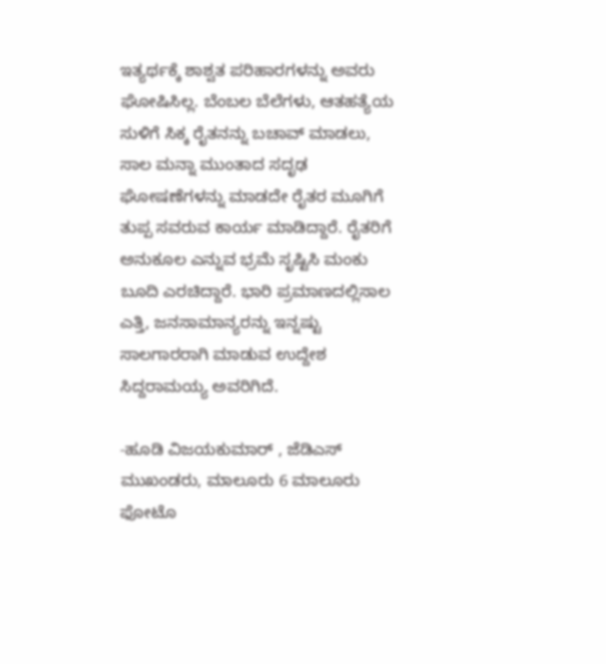ಇತ್ಯರ್ಥಕ್ಕೆ ಶಾಶ್ವತ ಪರಿಹಾರಗಳನ್ನು ಅವರು ಘೋಷಿಸಿಲ್ಲ. ಬೆಂಬಲ ಬೆಲೆಗಳು, ಆತಹತ್ಯೆಯ ಸುಳಿಗೆ ಸಿಕ್ಕ ರೈತನನ್ನು ಬಚಾವ್ ಮಾಡಲು, ಸಾಲ ಮನ್ನಾ ಮುಂತಾದ ಸದೃಢ ಘೋಷಣೆಗಳನ್ನು ಮಾಡದೇ ರೈತರ ಮೂಗಿಗೆ ತುಪ್ಪ ಸವರುವ ಕಾರ್ಯ ಮಾಡಿದ್ದಾರೆ. ರೈತರಿಗೆ ಅನುಕೂಲ ಎನ್ನುವ ಭ್ರಮೆ ಸೃಷ್ಟಿಸಿ ಮಂಕು ಬೂದಿ ಎರಚಿದ್ದಾರೆ. ಭಾರಿ ಪ್ರಮಾಣದಲ್ಲಿಸಾಲ ಎತ್ತಿ, ಜನಸಾಮಾನ್ಯರನ್ನು ಇನ್ನಷ್ಟು ಸಾಲಗಾರರಾಗಿ ಮಾಡುವ ಉದ್ದೇಶ ಸಿದ್ದರಾಮಯ್ಯ ಅವರಿಗಿದೆ.

-ಹೂಡಿ ವಿಜಯಕುಮಾರ್ , ಜೆಡಿಎಸ್ ಮುಖಂಡರು, ಮಾಲೂರು 6 ಮಾಲೂರು ಫೋಟೊ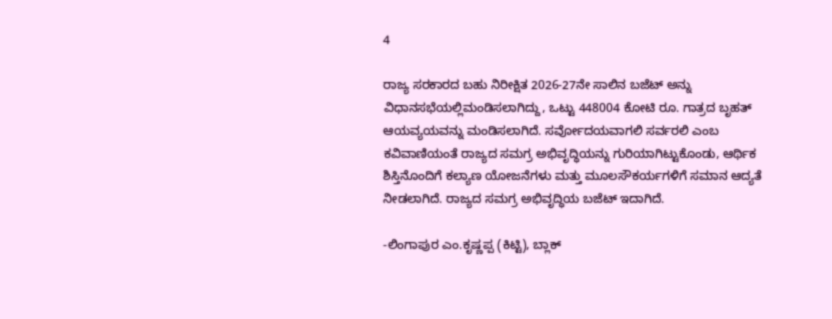4

ರಾಜ್ಯ ಸರಕಾರದ ಬಹು ನಿರೀಕ್ಷಿತ 2026-27ನೇ ಸಾಲಿನ ಬಜೆಟ್ ಅನ್ನು ವಿಧಾನಸಭೆಯಲ್ಲಿಮಂಡಿಸಲಾಗಿದ್ದು, ಒಟ್ಟು 448004 ಕೋಟಿ ರೂ. ಗಾತ್ರದ ಬೃಹತ್ ಆಯವ್ಯಯವನ್ನು ಮಂಡಿಸಲಾಗಿದೆ. ಸರ್ವೋದಯವಾಗಲಿ ಸರ್ವರಲಿ ಎಂಬ ಕವಿವಾಣಿಯಂತೆ ರಾಜ್ಯದ ಸಮಗ್ರ ಅಭಿವೃದ್ಧಿಯನ್ನು ಗುರಿಯಾಗಿಟ್ಟುಕೊಂಡು, ಆರ್ಥಿಕ ಶಿಸ್ತಿನೊಂದಿಗೆ ಕಲ್ಯಾಣ ಯೋಜನೆಗಳು ಮತ್ತು ಮೂಲಸೌಕರ್ಯಗಳಿಗೆ ಸಮಾನ ಆದ್ಯತೆ ನೀಡಲಾಗಿದೆ. ರಾಜ್ಯದ ಸಮಗ್ರ ಅಭಿವೃದ್ಧಿಯ ಬಜೆಟ್ ಇದಾಗಿದೆ.

-ಲಿಂಗಾಪುರ ಎಂ.ಕೃಷ್ಣಪ್ಪ (ಕಿಟ್ಟಿ), ಬ್ಲಾಕ್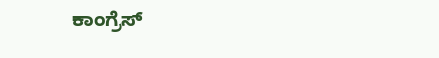ಕಾಂಗ್ರೆಸ್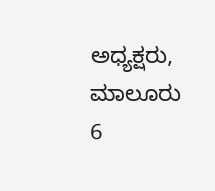ಅಧ್ಯಕ್ಷರು, ಮಾಲೂರು 6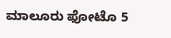ಮಾಲೂರು ಫೋಟೊ 5